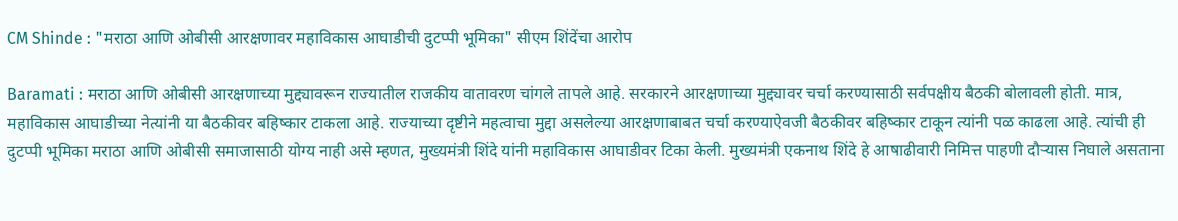CM Shinde : "मराठा आणि ओबीसी आरक्षणावर महाविकास आघाडीची दुटप्पी भूमिका" सीएम शिंदेंचा आरोप

Baramati : मराठा आणि ओबीसी आरक्षणाच्या मुद्द्यावरून राज्यातील राजकीय वातावरण चांगले तापले आहे. सरकारने आरक्षणाच्या मुद्द्यावर चर्चा करण्यासाठी सर्वपक्षीय बैठकी बोलावली होती. मात्र, महाविकास आघाडीच्या नेत्यांनी या बैठकीवर बहिष्कार टाकला आहे. राज्याच्या दृष्टीने महत्वाचा मुद्दा असलेल्या आरक्षणाबाबत चर्चा करण्याऐवजी बैठकीवर बहिष्कार टाकून त्यांनी पळ काढला आहे. त्यांची ही दुटप्पी भूमिका मराठा आणि ओबीसी समाजासाठी योग्य नाही असे म्हणत, मुख्यमंत्री शिंदे यांनी महाविकास आघाडीवर टिका केली. मुख्यमंत्री एकनाथ शिंदे हे आषाढीवारी निमित्त पाहणी दौऱ्यास निघाले असताना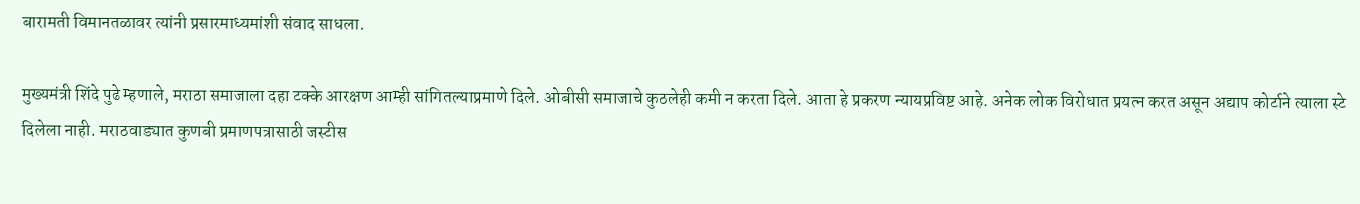बारामती विमानतळावर त्यांनी प्रसारमाध्यमांशी संवाद साधला.

मुख्यमंत्री शिंदे पुढे म्हणाले, मराठा समाजाला दहा टक्के आरक्षण आम्ही सांगितल्याप्रमाणे दिले. ओबीसी समाजाचे कुठलेही कमी न करता दिले. आता हे प्रकरण न्यायप्रविष्ट आहे. अनेक लोक विरोधात प्रयत्न करत असून अद्याप कोर्टाने त्याला स्टे दिलेला नाही. मराठवाड्यात कुणबी प्रमाणपत्रासाठी जस्टीस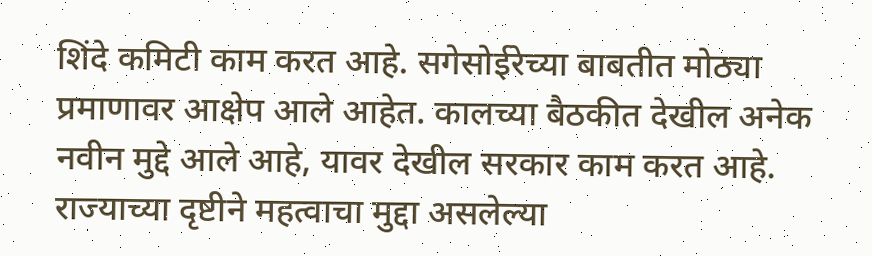शिंदे कमिटी काम करत आहे. सगेसोईरेच्या बाबतीत मोठ्या प्रमाणावर आक्षेप आले आहेत. कालच्या बैठकीत देखील अनेक नवीन मुद्दे आले आहे, यावर देखील सरकार काम करत आहे. राज्याच्या दृष्टीने महत्वाचा मुद्दा असलेल्या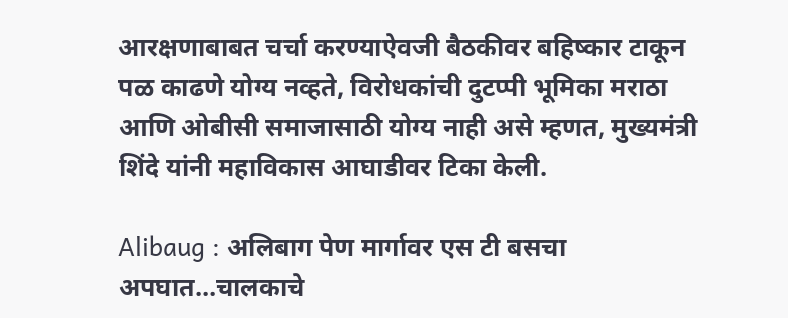आरक्षणाबाबत चर्चा करण्याऐवजी बैठकीवर बहिष्कार टाकून पळ काढणे योग्य नव्हते, विरोधकांची दुटप्पी भूमिका मराठा आणि ओबीसी समाजासाठी योग्य नाही असे म्हणत, मुख्यमंत्री शिंदे यांनी महाविकास आघाडीवर टिका केली.

Alibaug : अलिबाग पेण मार्गावर एस टी बसचा अपघात…चालकाचे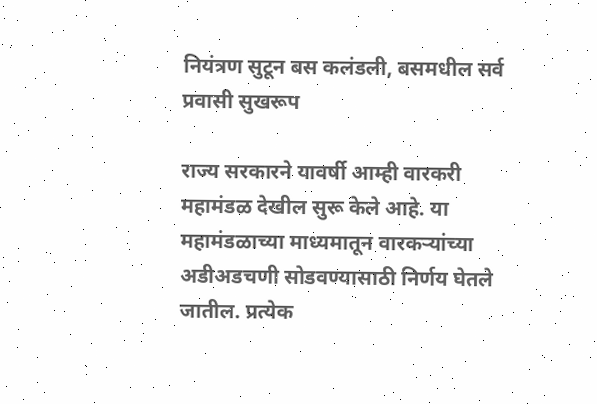नियंत्रण सुटून बस कलंडली, बसमधील सर्व प्रवासी सुखरूप

राज्य सरकारने यावर्षी आम्ही वारकरी महामंडळ देखील सुरू केले आहे. या महामंडळाच्या माध्यमातून वारकऱ्यांच्या अडीअडचणी सोडवण्यासाठी निर्णय घेतले जातील. प्रत्येक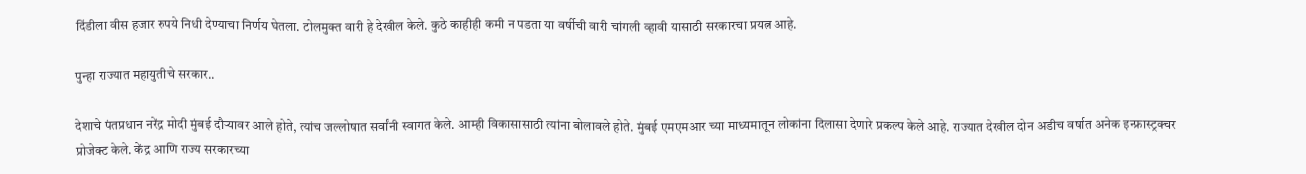दिंडीला वीस हजार रुपये निधी देण्याचा निर्णय घेतला. टोलमुक्त वारी हे देखील केले. कुठे काहीही कमी न पडता या वर्षीची वारी चांगली व्हावी यासाठी सरकारचा प्रयत्न आहे.

पुन्हा राज्यात महायुतीचे सरकार..

देशाचे पंतप्रधान नरेंद्र मोदी मुंबई दौऱ्यावर आले होते, त्यांच जल्लोषात सर्वांनी स्वागत केले. आम्ही विकासासाठी त्यांना बोलावले होते. मुंबई एमएमआर च्या माध्यमातून लोकांना दिलासा देणारे प्रकल्प केले आहे. राज्यात देखील दोन अडीच वर्षात अनेक इन्फ्रास्ट्रक्चर प्रोजेक्ट केले. केंद्र आणि राज्य सरकारच्या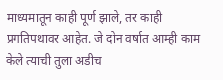माध्यमातून काही पूर्ण झाले, तर काही प्रगतिपथावर आहेत. जे दोन वर्षात आम्ही काम केले त्याची तुला अडीच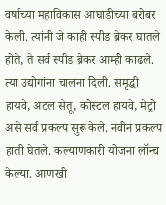वर्षाच्या महाविकास आघाडीच्या बरोबर केली. त्यांनी जे काही स्पीड ब्रेकर घातले होते, ते सर्व स्पीड ब्रेकर आम्ही काढले. त्या उद्योगांना चालना दिली. समृद्धी हायवे, अटल सेतू, कोस्टल हायवे, मेट्रो असे सर्व प्रकल्प सुरू केले. नवीन प्रकल्प हाती घेतले. कल्याणकारी योजना लॉन्च केल्या. आणखी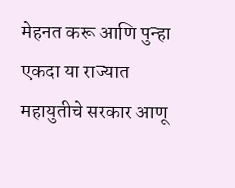मेहनत करू आणि पुन्हा एकदा या राज्यात महायुतीचे सरकार आणू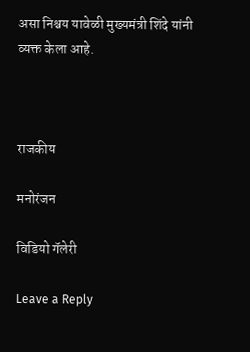असा निश्चय यावेळी मुख्यमंत्री शिंदे यांनी व्यक्त केला आहे.



राजकीय

मनोरंजन

विडियो गॅलेरी

Leave a Reply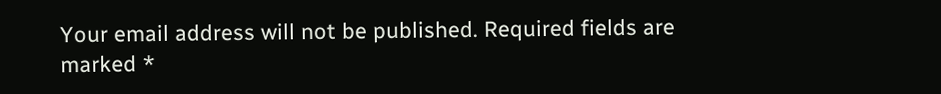Your email address will not be published. Required fields are marked *